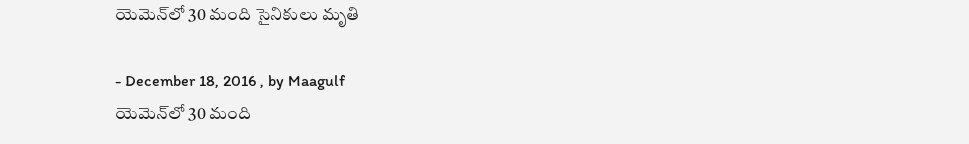యెమెన్‌లో 30 మంది సైనికులు మృతి

- December 18, 2016 , by Maagulf
యెమెన్‌లో 30 మంది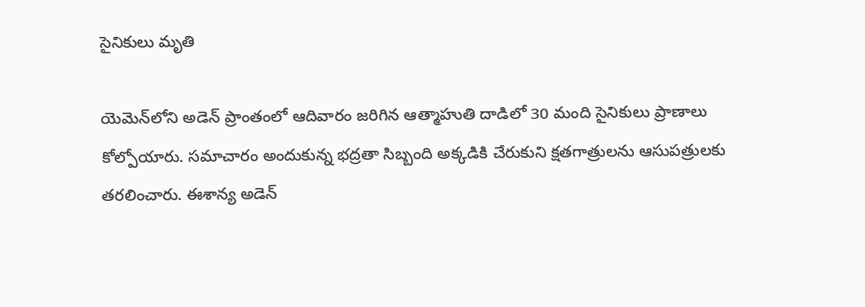సైనికులు మృతి

యెమెన్‌లోని అడెన్‌ ప్రాంతంలో ఆదివారం జరిగిన ఆత్మాహుతి దాడిలో 30 మంది సైనికులు ప్రాణాలు కోల్పోయారు. సమాచారం అందుకున్న భద్రతా సిబ్బంది అక్కడికి చేరుకుని క్షతగాత్రులను ఆసుపత్రులకు తరలించారు. ఈశాన్య అడెన్‌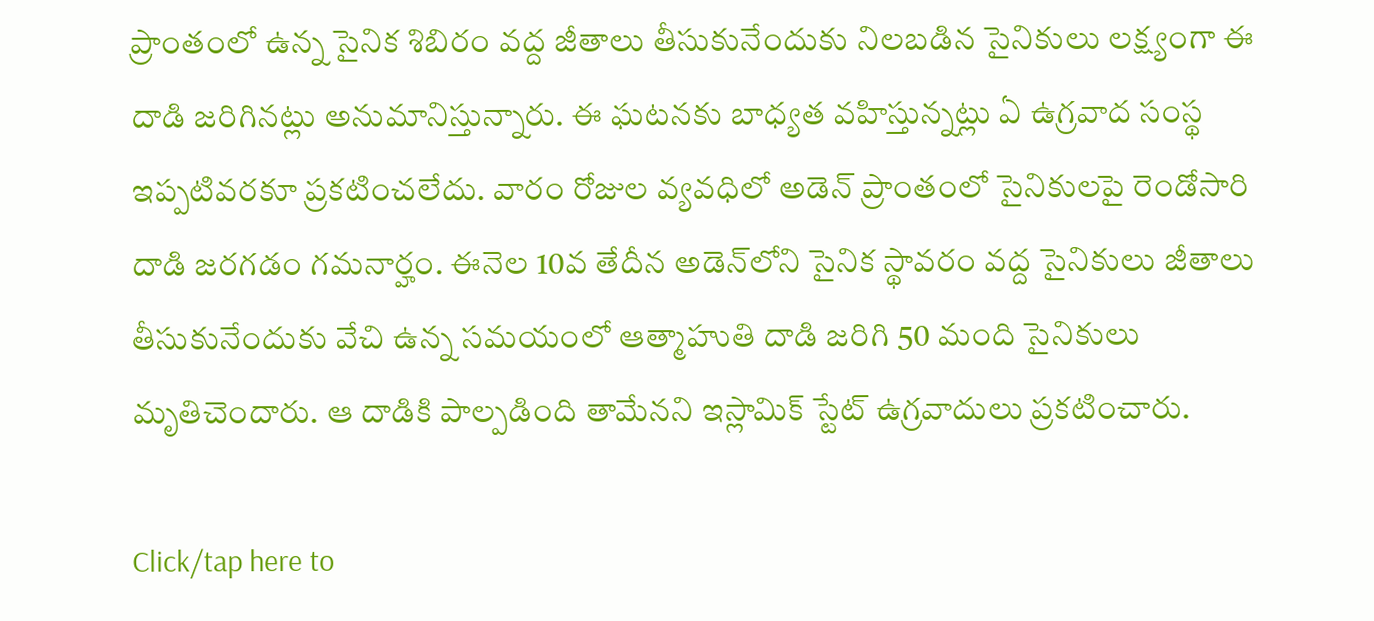ప్రాంతంలో ఉన్న సైనిక శిబిరం వద్ద జీతాలు తీసుకునేందుకు నిలబడిన సైనికులు లక్ష్యంగా ఈ దాడి జరిగినట్లు అనుమానిస్తున్నారు. ఈ ఘటనకు బాధ్యత వహిస్తున్నట్లు ఏ ఉగ్రవాద సంస్థ ఇప్పటివరకూ ప్రకటించలేదు. వారం రోజుల వ్యవధిలో అడెన్‌ ప్రాంతంలో సైనికులపై రెండోసారి దాడి జరగడం గమనార్హం. ఈనెల 10వ తేదీన అడెన్‌లోని సైనిక స్థావరం వద్ద సైనికులు జీతాలు తీసుకునేందుకు వేచి ఉన్న సమయంలో ఆత్మాహుతి దాడి జరిగి 50 మంది సైనికులు మృతిచెందారు. ఆ దాడికి పాల్పడింది తామేనని ఇస్లామిక్‌ స్టేట్‌ ఉగ్రవాదులు ప్రకటించారు.

Click/tap here to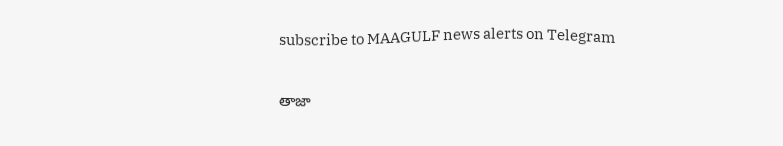subscribe to MAAGULF news alerts on Telegram

తాజా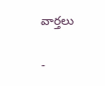వార్తలు

-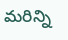మరిన్ని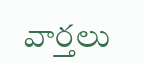వార్తలు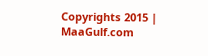Copyrights 2015 | MaaGulf.com